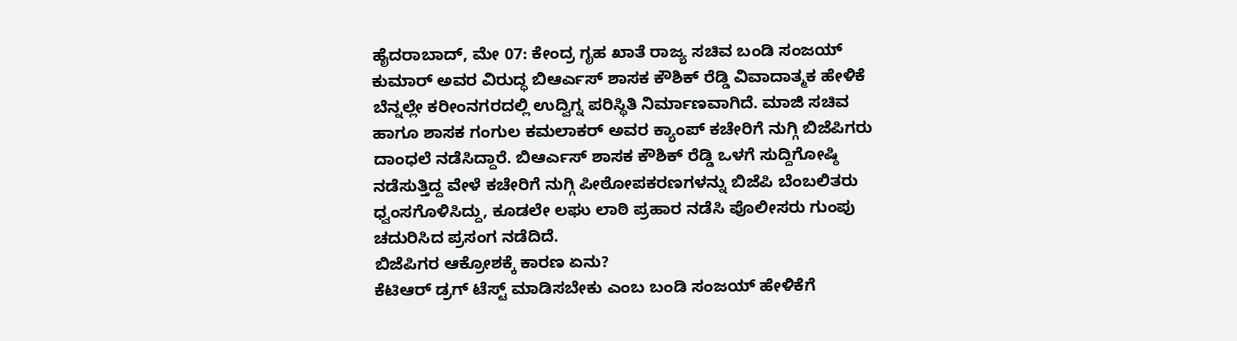ಹೈದರಾಬಾದ್, ಮೇ 07: ಕೇಂದ್ರ ಗೃಹ ಖಾತೆ ರಾಜ್ಯ ಸಚಿವ ಬಂಡಿ ಸಂಜಯ್ ಕುಮಾರ್ ಅವರ ವಿರುದ್ಧ ಬಿಆರ್ಎಸ್ ಶಾಸಕ ಕೌಶಿಕ್ ರೆಡ್ಡಿ ವಿವಾದಾತ್ಮಕ ಹೇಳಿಕೆ ಬೆನ್ನಲ್ಲೇ ಕರೀಂನಗರದಲ್ಲಿ ಉದ್ವಿಗ್ನ ಪರಿಸ್ಥಿತಿ ನಿರ್ಮಾಣವಾಗಿದೆ. ಮಾಜಿ ಸಚಿವ ಹಾಗೂ ಶಾಸಕ ಗಂಗುಲ ಕಮಲಾಕರ್ ಅವರ ಕ್ಯಾಂಪ್ ಕಚೇರಿಗೆ ನುಗ್ಗಿ ಬಿಜೆಪಿಗರು ದಾಂಧಲೆ ನಡೆಸಿದ್ದಾರೆ. ಬಿಆರ್ಎಸ್ ಶಾಸಕ ಕೌಶಿಕ್ ರೆಡ್ಡಿ ಒಳಗೆ ಸುದ್ದಿಗೋಷ್ಠಿ ನಡೆಸುತ್ತಿದ್ದ ವೇಳೆ ಕಚೇರಿಗೆ ನುಗ್ಗಿ ಪೀಠೋಪಕರಣಗಳನ್ನು ಬಿಜೆಪಿ ಬೆಂಬಲಿತರು ಧ್ವಂಸಗೊಳಿಸಿದ್ದು, ಕೂಡಲೇ ಲಘು ಲಾಠಿ ಪ್ರಹಾರ ನಡೆಸಿ ಪೊಲೀಸರು ಗುಂಪು ಚದುರಿಸಿದ ಪ್ರಸಂಗ ನಡೆದಿದೆ.
ಬಿಜೆಪಿಗರ ಆಕ್ರೋಶಕ್ಕೆ ಕಾರಣ ಏನು?
ಕೆಟಿಆರ್ ಡ್ರಗ್ ಟೆಸ್ಟ್ ಮಾಡಿಸಬೇಕು ಎಂಬ ಬಂಡಿ ಸಂಜಯ್ ಹೇಳಿಕೆಗೆ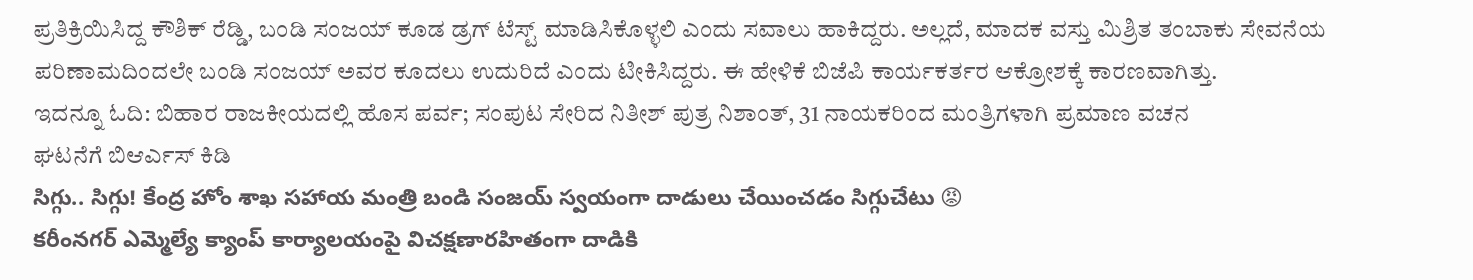ಪ್ರತಿಕ್ರಿಯಿಸಿದ್ದ ಕೌಶಿಕ್ ರೆಡ್ಡಿ, ಬಂಡಿ ಸಂಜಯ್ ಕೂಡ ಡ್ರಗ್ ಟೆಸ್ಟ್ ಮಾಡಿಸಿಕೊಳ್ಳಲಿ ಎಂದು ಸವಾಲು ಹಾಕಿದ್ದರು. ಅಲ್ಲದೆ, ಮಾದಕ ವಸ್ತು ಮಿಶ್ರಿತ ತಂಬಾಕು ಸೇವನೆಯ ಪರಿಣಾಮದಿಂದಲೇ ಬಂಡಿ ಸಂಜಯ್ ಅವರ ಕೂದಲು ಉದುರಿದೆ ಎಂದು ಟೀಕಿಸಿದ್ದರು. ಈ ಹೇಳಿಕೆ ಬಿಜೆಪಿ ಕಾರ್ಯಕರ್ತರ ಆಕ್ರೋಶಕ್ಕೆ ಕಾರಣವಾಗಿತ್ತು.
ಇದನ್ನೂ ಓದಿ: ಬಿಹಾರ ರಾಜಕೀಯದಲ್ಲಿ ಹೊಸ ಪರ್ವ; ಸಂಪುಟ ಸೇರಿದ ನಿತೀಶ್ ಪುತ್ರ ನಿಶಾಂತ್, 31 ನಾಯಕರಿಂದ ಮಂತ್ರಿಗಳಾಗಿ ಪ್ರಮಾಣ ವಚನ
ಘಟನೆಗೆ ಬಿಆರ್ಎಸ್ ಕಿಡಿ
సిగ్గు.. సిగ్గు! కేంద్ర హోం శాఖ సహాయ మంత్రి బండి సంజయ్ స్వయంగా దాడులు చేయించడం సిగ్గుచేటు 😡
కరీంనగర్ ఎమ్మెల్యే క్యాంప్ కార్యాలయంపై విచక్షణారహితంగా దాడికి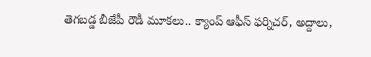తెగబడ్డ బీజేపీ రౌడీ మూకలు.. క్యాంప్ ఆఫీస్ ఫర్నిచర్, అద్దాలు,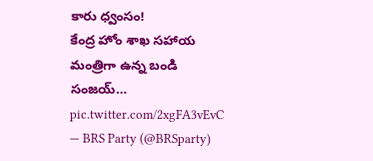కారు ధ్వంసం!
కేంద్ర హోం శాఖ సహాయ మంత్రిగా ఉన్న బండి సంజయ్… pic.twitter.com/2xgFA3vEvC
— BRS Party (@BRSparty)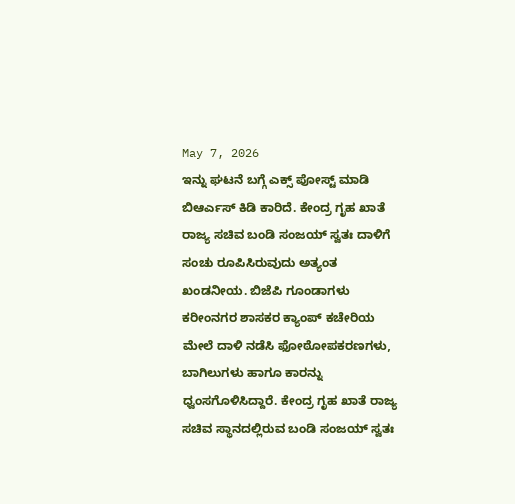May 7, 2026
ಇನ್ನು ಘಟನೆ ಬಗ್ಗೆ ಎಕ್ಸ್ ಪೋಸ್ಟ್ ಮಾಡಿ ಬಿಆರ್ಎಸ್ ಕಿಡಿ ಕಾರಿದೆ. ಕೇಂದ್ರ ಗೃಹ ಖಾತೆ ರಾಜ್ಯ ಸಚಿವ ಬಂಡಿ ಸಂಜಯ್ ಸ್ವತಃ ದಾಳಿಗೆ ಸಂಚು ರೂಪಿಸಿರುವುದು ಅತ್ಯಂತ ಖಂಡನೀಯ. ಬಿಜೆಪಿ ಗೂಂಡಾಗಳು ಕರೀಂನಗರ ಶಾಸಕರ ಕ್ಯಾಂಪ್ ಕಚೇರಿಯ ಮೇಲೆ ದಾಳಿ ನಡೆಸಿ ಫೋಠೋಪಕರಣಗಳು, ಬಾಗಿಲುಗಳು ಹಾಗೂ ಕಾರನ್ನು ಧ್ವಂಸಗೊಳಿಸಿದ್ದಾರೆ. ಕೇಂದ್ರ ಗೃಹ ಖಾತೆ ರಾಜ್ಯ ಸಚಿವ ಸ್ಥಾನದಲ್ಲಿರುವ ಬಂಡಿ ಸಂಜಯ್ ಸ್ವತಃ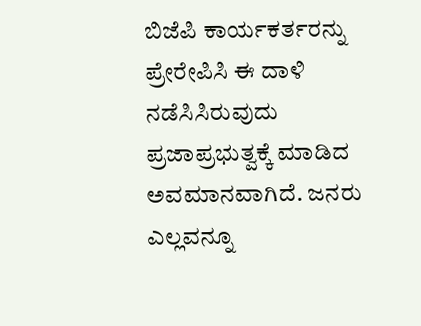ಬಿಜೆಪಿ ಕಾರ್ಯಕರ್ತರನ್ನು ಪ್ರೇರೇಪಿಸಿ ಈ ದಾಳಿ ನಡೆಸಿಸಿರುವುದು ಪ್ರಜಾಪ್ರಭುತ್ವಕ್ಕೆ ಮಾಡಿದ ಅವಮಾನವಾಗಿದೆ. ಜನರು ಎಲ್ಲವನ್ನೂ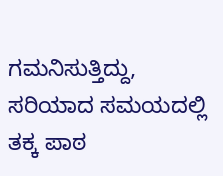ಗಮನಿಸುತ್ತಿದ್ದು, ಸರಿಯಾದ ಸಮಯದಲ್ಲಿ ತಕ್ಕ ಪಾಠ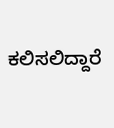ಕಲಿಸಲಿದ್ದಾರೆ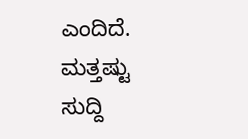ಎಂದಿದೆ.
ಮತ್ತಷ್ಟು ಸುದ್ದಿ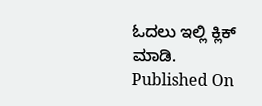ಓದಲು ಇಲ್ಲಿ ಕ್ಲಿಕ್ ಮಾಡಿ.
Published On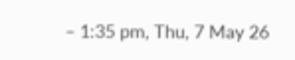– 1:35 pm, Thu, 7 May 26